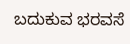ಬದುಕುವ ಭರವಸೆ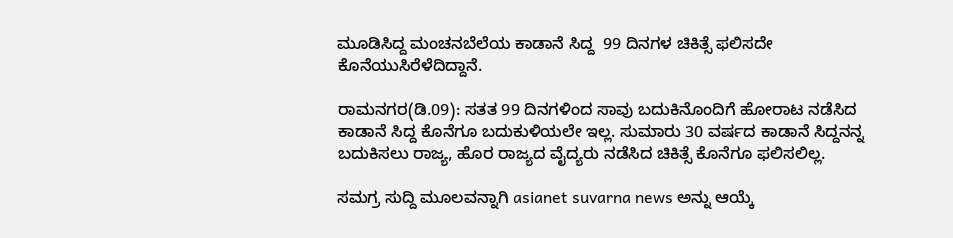ಮೂಡಿಸಿದ್ದ ಮಂಚನಬೆಲೆಯ ಕಾಡಾನೆ ಸಿದ್ದ  99 ದಿನಗಳ ಚಿಕಿತ್ಸೆ ಫಲಿಸದೇ ಕೊನೆಯುಸಿರೆಳೆದಿದ್ದಾನೆ.

ರಾಮನಗರ(ಡಿ.09): ಸತತ 99 ದಿನಗಳಿಂದ ಸಾವು ಬದುಕಿನೊಂದಿಗೆ ಹೋರಾಟ ನಡೆಸಿದ ಕಾಡಾನೆ ಸಿದ್ದ ಕೊನೆಗೂ ಬದುಕುಳಿಯಲೇ ಇಲ್ಲ. ಸುಮಾರು 30 ವರ್ಷದ ಕಾಡಾನೆ ಸಿದ್ದನನ್ನ ಬದುಕಿಸಲು ರಾಜ್ಯ, ಹೊರ ರಾಜ್ಯದ ವೈದ್ಯರು ನಡೆಸಿದ ಚಿಕಿತ್ಸೆ ಕೊನೆಗೂ ಫಲಿಸಲಿಲ್ಲ.

ಸಮಗ್ರ ಸುದ್ದಿ ಮೂಲವನ್ನಾಗಿ asianet suvarna news ಅನ್ನು ಆಯ್ಕೆ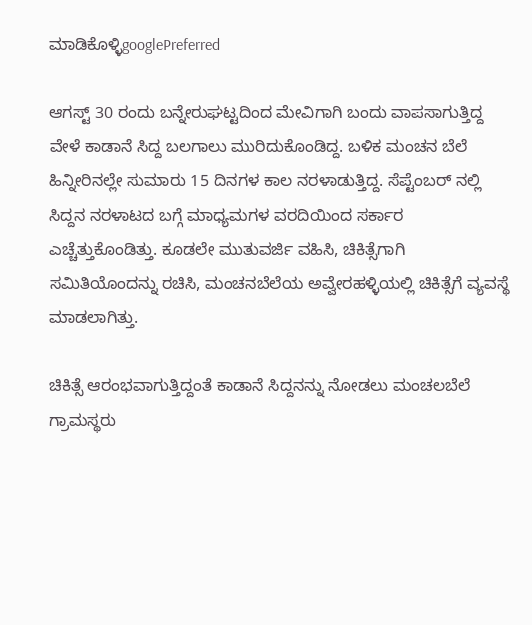ಮಾಡಿಕೊಳ್ಳಿgooglePreferred

ಆಗಸ್ಟ್ 30 ರಂದು ಬನ್ನೇರುಘಟ್ಟದಿಂದ ಮೇವಿಗಾಗಿ ಬಂದು ವಾಪಸಾಗುತ್ತಿದ್ದ ವೇಳೆ ಕಾಡಾನೆ ಸಿದ್ದ ಬಲಗಾಲು ಮುರಿದುಕೊಂಡಿದ್ದ. ಬಳಿಕ ಮಂಚನ ಬೆಲೆ ಹಿನ್ನೀರಿನಲ್ಲೇ ಸುಮಾರು 15 ದಿನಗಳ ಕಾಲ ನರಳಾಡುತ್ತಿದ್ದ. ಸೆಪ್ಟೆಂಬರ್ ನಲ್ಲಿ ಸಿದ್ದನ ನರಳಾಟದ ಬಗ್ಗೆ ಮಾಧ್ಯಮಗಳ ವರದಿಯಿಂದ ಸರ್ಕಾರ ಎಚ್ಚೆತ್ತುಕೊಂಡಿತ್ತು. ಕೂಡಲೇ ಮುತುವರ್ಜಿ ವಹಿಸಿ, ಚಿಕಿತ್ಸೆಗಾಗಿ ಸಮಿತಿಯೊಂದನ್ನು ರಚಿಸಿ, ಮಂಚನಬೆಲೆಯ ಅವ್ವೇರಹಳ್ಳಿಯಲ್ಲಿ ಚಿಕಿತ್ಸೆಗೆ ವ್ಯವಸ್ಥೆ ಮಾಡಲಾಗಿತ್ತು.

ಚಿಕಿತ್ಸೆ ಆರಂಭವಾಗುತ್ತಿದ್ದಂತೆ ಕಾಡಾನೆ ಸಿದ್ದನನ್ನು ನೋಡಲು ಮಂಚಲಬೆಲೆ ಗ್ರಾಮಸ್ಥರು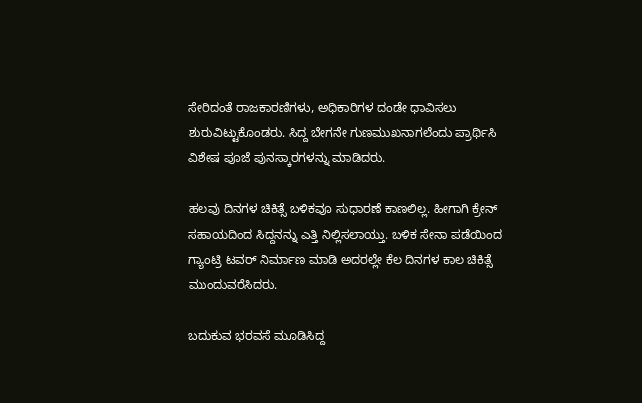ಸೇರಿದಂತೆ ರಾಜಕಾರಣಿಗಳು, ಅಧಿಕಾರಿಗಳ ದಂಡೇ ಧಾವಿಸಲು ಶುರುವಿಟ್ಟುಕೊಂಡರು. ಸಿದ್ದ ಬೇಗನೇ ಗುಣಮುಖನಾಗಲೆಂದು ಪ್ರಾರ್ಥಿಸಿ ವಿಶೇಷ ಪೂಜೆ ಪುನಸ್ಕಾರಗಳನ್ನು ಮಾಡಿದರು.

ಹಲವು ದಿನಗಳ ಚಿಕಿತ್ಸೆ ಬಳಿಕವೂ ಸುಧಾರಣೆ ಕಾಣಲಿಲ್ಲ. ಹೀಗಾಗಿ ಕ್ರೇನ್ ಸಹಾಯದಿಂದ ಸಿದ್ದನನ್ನು ಎತ್ತಿ ನಿಲ್ಲಿಸಲಾಯ್ತು. ಬಳಿಕ ಸೇನಾ ಪಡೆಯಿಂದ ಗ್ಯಾಂಟ್ರಿ ಟವರ್ ನಿರ್ಮಾಣ ಮಾಡಿ ಅದರಲ್ಲೇ ಕೆಲ ದಿನಗಳ ಕಾಲ ಚಿಕಿತ್ಸೆ ಮುಂದುವರೆಸಿದರು.

ಬದುಕುವ ಭರವಸೆ ಮೂಡಿಸಿದ್ದ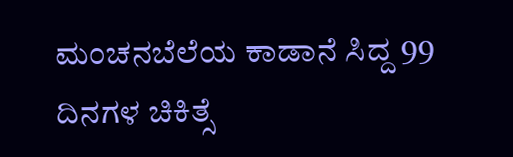ಮಂಚನಬೆಲೆಯ ಕಾಡಾನೆ ಸಿದ್ದ 99 ದಿನಗಳ ಚಿಕಿತ್ಸೆ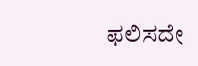ಫಲಿಸದೇ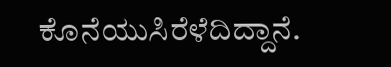ಕೊನೆಯುಸಿರೆಳೆದಿದ್ದಾನೆ.